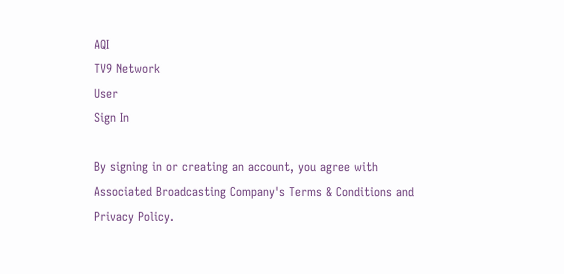AQI
TV9 Network
User
Sign In

By signing in or creating an account, you agree with Associated Broadcasting Company's Terms & Conditions and Privacy Policy.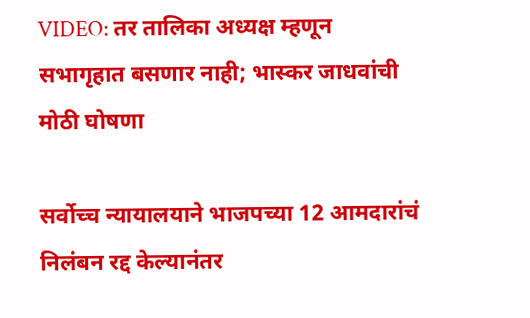VIDEO: तर तालिका अध्यक्ष म्हणून सभागृहात बसणार नाही; भास्कर जाधवांची मोठी घोषणा

सर्वोच्च न्यायालयाने भाजपच्या 12 आमदारांचं निलंबन रद्द केल्यानंतर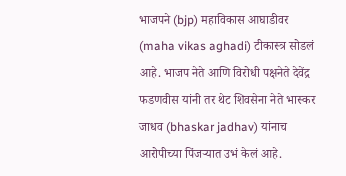भाजपने (bjp) महाविकास आघाडीवर (maha vikas aghadi) टीकास्त्र सोडलं आहे. भाजप नेते आणि विरोधी पक्षनेते देवेंद्र फडणवीस यांनी तर थेट शिवसेना नेते भास्कर जाधव (bhaskar jadhav) यांनाच आरोपीच्या पिंजऱ्यात उभं केलं आहे.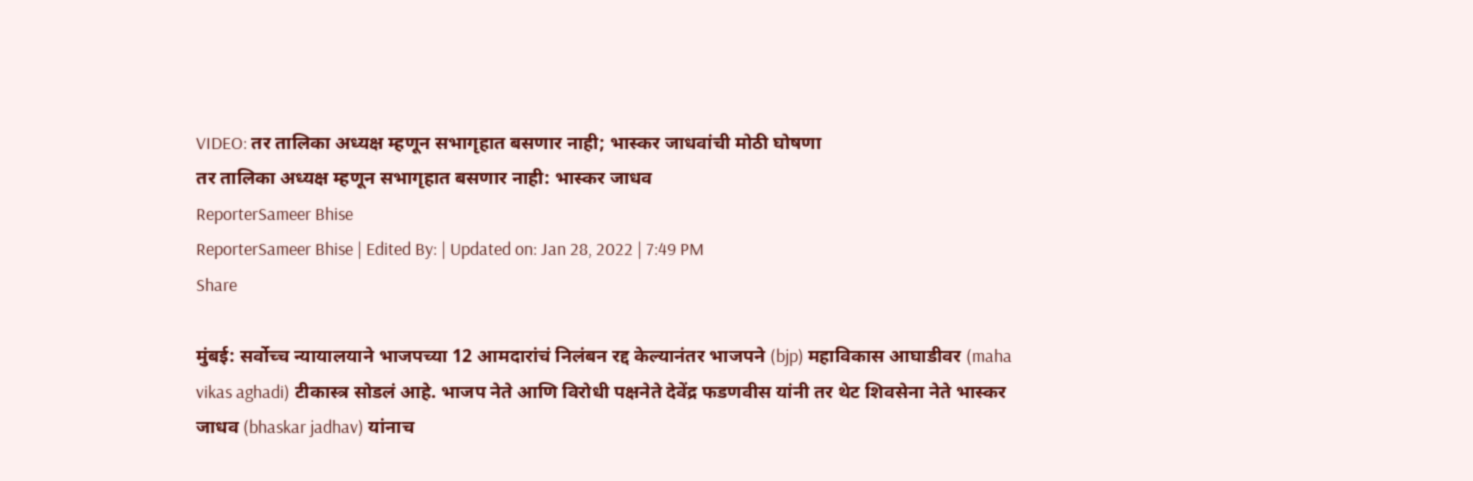VIDEO: तर तालिका अध्यक्ष म्हणून सभागृहात बसणार नाही; भास्कर जाधवांची मोठी घोषणा
तर तालिका अध्यक्ष म्हणून सभागृहात बसणार नाही: भास्कर जाधव
ReporterSameer Bhise
ReporterSameer Bhise | Edited By: | Updated on: Jan 28, 2022 | 7:49 PM
Share

मुंबई: सर्वोच्च न्यायालयाने भाजपच्या 12 आमदारांचं निलंबन रद्द केल्यानंतर भाजपने (bjp) महाविकास आघाडीवर (maha vikas aghadi) टीकास्त्र सोडलं आहे. भाजप नेते आणि विरोधी पक्षनेते देवेंद्र फडणवीस यांनी तर थेट शिवसेना नेते भास्कर जाधव (bhaskar jadhav) यांनाच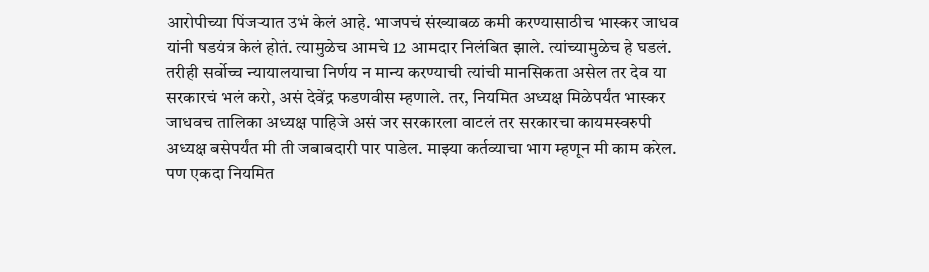आरोपीच्या पिंजऱ्यात उभं केलं आहे. भाजपचं संख्याबळ कमी करण्यासाठीच भास्कर जाधव यांनी षडयंत्र केलं होतं. त्यामुळेच आमचे 12 आमदार निलंबित झाले. त्यांच्यामुळेच हे घडलं. तरीही सर्वोच्च न्यायालयाचा निर्णय न मान्य करण्याची त्यांची मानसिकता असेल तर देव या सरकारचं भलं करो, असं देवेंद्र फडणवीस म्हणाले. तर, नियमित अध्यक्ष मिळेपर्यंत भास्कर जाधवच तालिका अध्यक्ष पाहिजे असं जर सरकारला वाटलं तर सरकारचा कायमस्वरुपी अध्यक्ष बसेपर्यंत मी ती जबाबदारी पार पाडेल. माझ्या कर्तव्याचा भाग म्हणून मी काम करेल. पण एकदा नियमित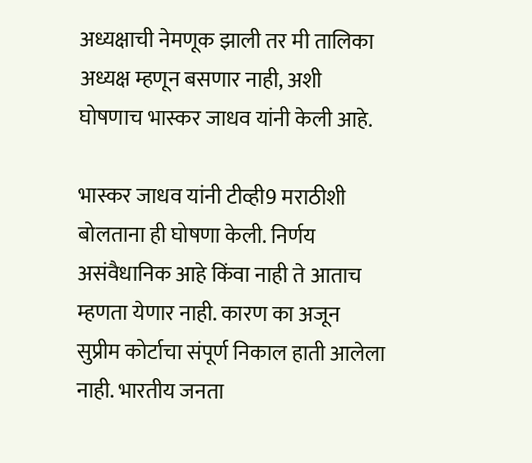अध्यक्षाची नेमणूक झाली तर मी तालिका अध्यक्ष म्हणून बसणार नाही, अशी घोषणाच भास्कर जाधव यांनी केली आहे.

भास्कर जाधव यांनी टीव्ही9 मराठीशी बोलताना ही घोषणा केली. निर्णय असंवैधानिक आहे किंवा नाही ते आताच म्हणता येणार नाही. कारण का अजून सुप्रीम कोर्टाचा संपूर्ण निकाल हाती आलेला नाही. भारतीय जनता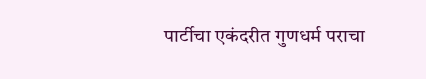पार्टीचा एकंदरीत गुणधर्म पराचा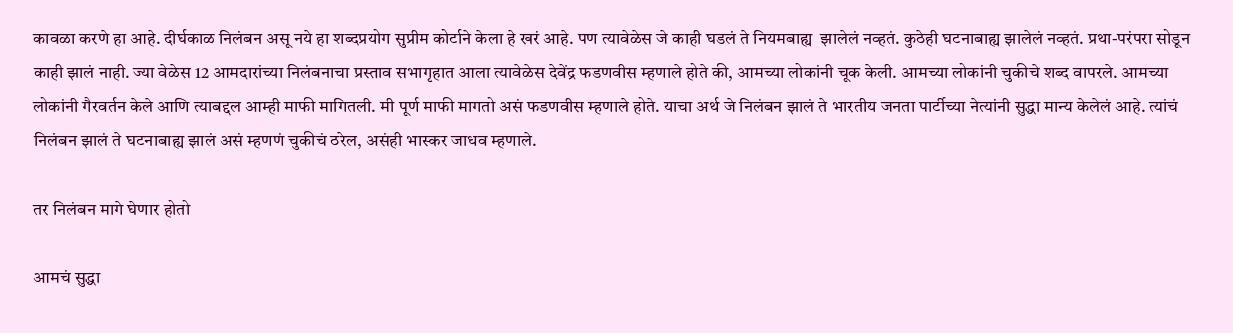कावळा करणे हा आहे. दीर्घकाळ निलंबन असू नये हा शब्दप्रयोग सुप्रीम कोर्टाने केला हे खरं आहे. पण त्यावेळेस जे काही घडलं ते नियमबाह्य  झालेलं नव्हतं. कुठेही घटनाबाह्य झालेलं नव्हतं. प्रथा-परंपरा सोडून काही झालं नाही. ज्या वेळेस 12 आमदारांच्या निलंबनाचा प्रस्ताव सभागृहात आला त्यावेळेस देवेंद्र फडणवीस म्हणाले होते की, आमच्या लोकांनी चूक केली. आमच्या लोकांनी चुकीचे शब्द वापरले. आमच्या लोकांनी गैरवर्तन केले आणि त्याबद्दल आम्ही माफी मागितली. मी पूर्ण माफी मागतो असं फडणवीस म्हणाले होते. याचा अर्थ जे निलंबन झालं ते भारतीय जनता पार्टीच्या नेत्यांनी सुद्धा मान्य केलेलं आहे. त्यांचं निलंबन झालं ते घटनाबाह्य झालं असं म्हणणं चुकीचं ठरेल, असंही भास्कर जाधव म्हणाले.

तर निलंबन मागे घेणार होतो

आमचं सुद्धा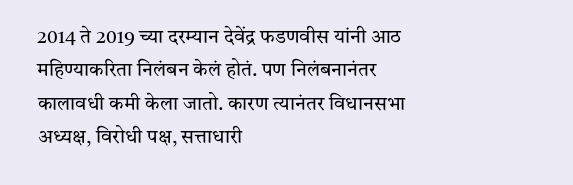2014 ते 2019 च्या दरम्यान देवेंद्र फडणवीस यांनी आठ महिण्याकरिता निलंबन केलं होतं. पण निलंबनानंतर कालावधी कमी केला जातो. कारण त्यानंतर विधानसभा अध्यक्ष, विरोधी पक्ष, सत्ताधारी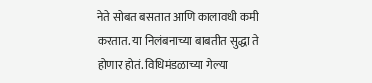नेते सोबत बसतात आणि कालावधी कमी करतात. या निलंबनाच्या बाबतीत सुद्धा ते होणार होतं. विधिमंडळाच्या गेल्या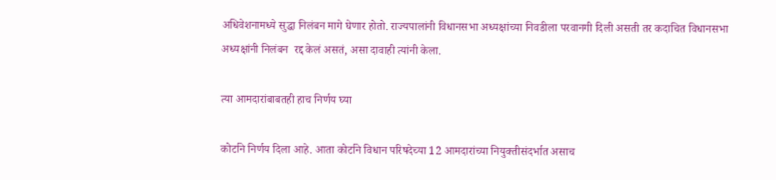अधिवेशनामध्ये सुद्धा निलंबन मागे घेणार होतो. राज्यपालांनी विधानसभा अध्यक्षांच्या निवडीला परवानगी दिली असती तर कदाचित विधानसभा अध्यक्षांनी निलंबन  रद्द केलं असतं, असा दावाही त्यांनी केला.

त्या आमदारांबाबतही हाच निर्णय घ्या

कोर्टाने निर्णय दिला आहे. आता कोर्टाने विधान परिषदेच्या 12 आमदारांच्या नियुक्तीसंदर्भात असाच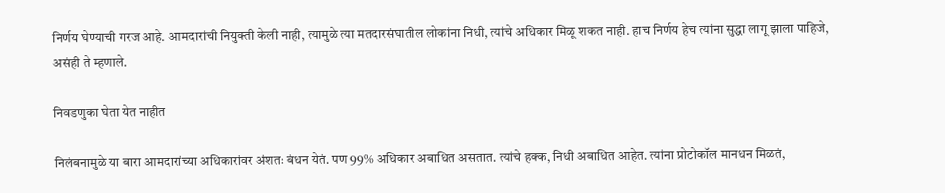निर्णय घेण्याची गरज आहे. आमदारांची नियुक्ती केली नाही, त्यामुळे त्या मतदारसंघातील लोकांना निधी, त्यांचे अधिकार मिळू शकत नाही. हाच निर्णय हेच त्यांना सुद्धा लागू झाला पाहिजे, असंही ते म्हणाले.

निवडणुका घेता येत नाहीत

निलंबनामुळे या बारा आमदारांच्या अधिकारांवर अंशतः बंधन येतं. पण 99% अधिकार अबाधित असतात. त्यांचे हक्क, निधी अबाधित आहेत. त्यांना प्रोटोकॉल मानधन मिळतं,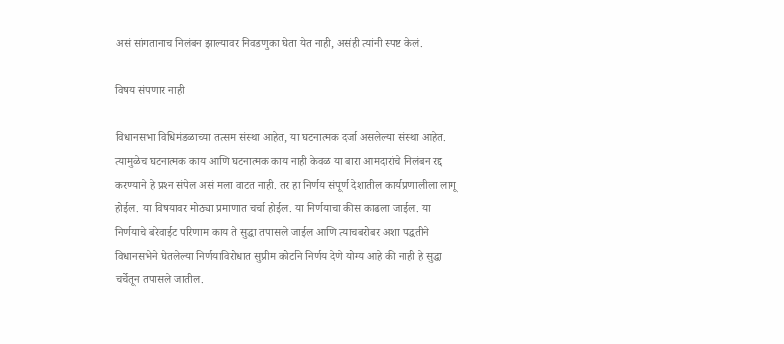असं सांगतानाच निलंबन झाल्यावर निवडणुका घेता येत नाही, असंही त्यांनी स्पष्ट केलं.

विषय संपणार नाही

विधानसभा विधिमंडळाच्या तत्सम संस्था आहेत, या घटनात्मक दर्जा असलेल्या संस्था आहेत. त्यामुळेच घटनात्मक काय आणि घटनात्मक काय नाही केवळ या बारा आमदारांचे निलंबन रद्द करण्याने हे प्रश्‍न संपेल असं मला वाटत नाही. तर हा निर्णय संपूर्ण देशातील कार्यप्रणालीला लागू होईल. या विषयावर मोठ्या प्रमाणात चर्चा होईल. या निर्णयाचा कीस काढला जाईल. या निर्णयाचे बरेवाईट परिणाम काय ते सुद्धा तपासले जाईल आणि त्याचबरोबर अशा पद्धतीने विधानसभेने घेतलेल्या निर्णयाविरोधात सुप्रीम कोर्टाने निर्णय देणे योग्य आहे की नाही हे सुद्धा चर्चेतून तपासले जातील.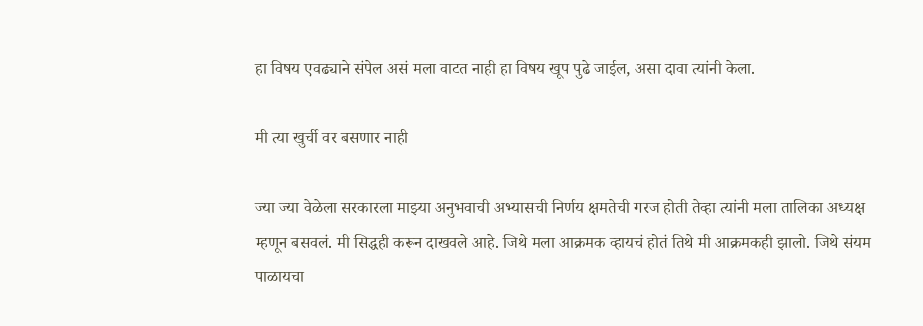हा विषय एवढ्याने संपेल असं मला वाटत नाही हा विषय खूप पुढे जाईल, असा दावा त्यांनी केला.

मी त्या खुर्ची वर बसणार नाही

ज्या ज्या वेळेला सरकारला माझ्या अनुभवाची अभ्यासची निर्णय क्षमतेची गरज होती तेव्हा त्यांनी मला तालिका अध्यक्ष म्हणून बसवलं. मी सिद्धही करून दाखवले आहे. जिथे मला आक्रमक व्हायचं होतं तिथे मी आक्रमकही झालो. जिथे संयम पाळायचा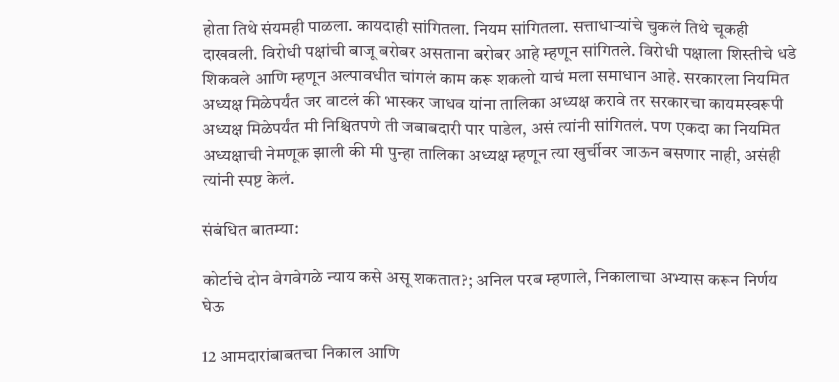होता तिथे संयमही पाळला. कायदाही सांगितला. नियम सांगितला. सत्ताधाऱ्यांचे चुकलं तिथे चूकही दाखवली. विरोधी पक्षांची बाजू बरोबर असताना बरोबर आहे म्हणून सांगितले. विरोधी पक्षाला शिस्तीचे धडे शिकवले आणि म्हणून अल्पावधीत चांगलं काम करू शकलो याचं मला समाधान आहे. सरकारला नियमित अध्यक्ष मिळेपर्यंत जर वाटलं की भास्कर जाधव यांना तालिका अध्यक्ष करावे तर सरकारचा कायमस्वरूपी अध्यक्ष मिळेपर्यंत मी निश्चितपणे ती जबाबदारी पार पाडेल, असं त्यांनी सांगितलं. पण एकदा का नियमित अध्यक्षाची नेमणूक झाली की मी पुन्हा तालिका अध्यक्ष म्हणून त्या खुर्चीवर जाऊन बसणार नाही, असंही त्यांनी स्पष्ट केलं.

संबंधित बातम्या:

कोर्टाचे दोन वेगवेगळे न्याय कसे असू शकतात?; अनिल परब म्हणाले, निकालाचा अभ्यास करून निर्णय घेऊ

12 आमदारांबाबतचा निकाल आणि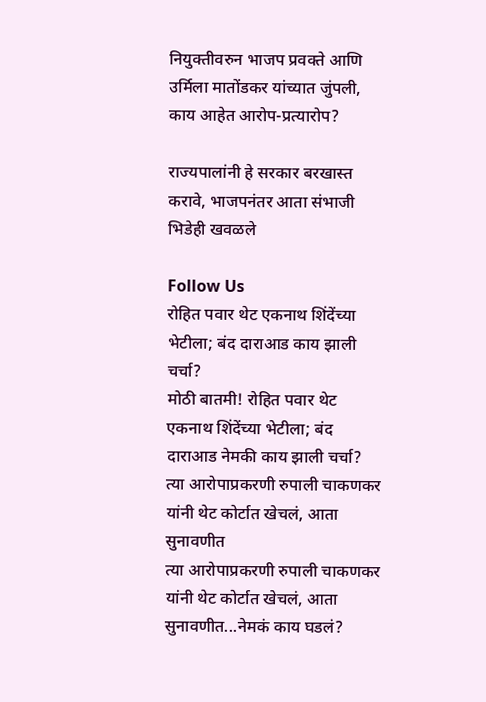नियुक्तीवरुन भाजप प्रवक्ते आणि उर्मिला मातोंडकर यांच्यात जुंपली, काय आहेत आरोप-प्रत्यारोप?

राज्यपालांनी हे सरकार बरखास्त करावे, भाजपनंतर आता संभाजी भिडेही खवळले

Follow Us
रोहित पवार थेट एकनाथ शिंदेंच्या भेटीला; बंद दाराआड काय झाली चर्चा?
मोठी बातमी! रोहित पवार थेट एकनाथ शिंदेंच्या भेटीला; बंद दाराआड नेमकी काय झाली चर्चा?
त्या आरोपाप्रकरणी रुपाली चाकणकर यांनी थेट कोर्टात खेचलं, आता सुनावणीत
त्या आरोपाप्रकरणी रुपाली चाकणकर यांनी थेट कोर्टात खेचलं, आता सुनावणीत...नेमकं काय घडलं?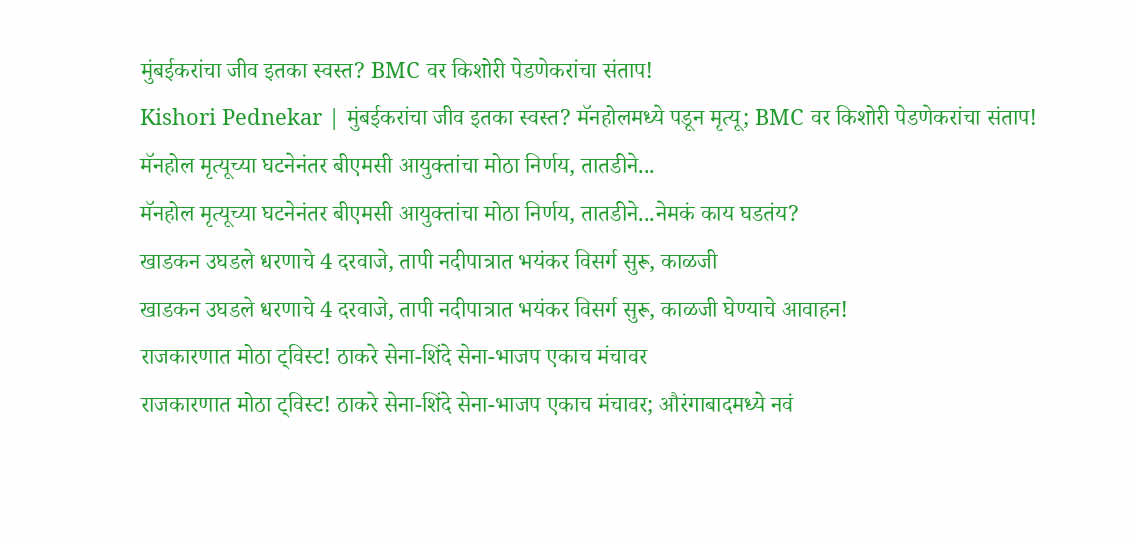मुंबईकरांचा जीव इतका स्वस्त? BMC वर किशोरी पेडणेकरांचा संताप!
Kishori Pednekar | मुंबईकरांचा जीव इतका स्वस्त? मॅनहोलमध्ये पडून मृत्यू; BMC वर किशोरी पेडणेकरांचा संताप!
मॅनहोल मृत्यूच्या घटनेनंतर बीएमसी आयुक्तांचा मोठा निर्णय, तातडीने...
मॅनहोल मृत्यूच्या घटनेनंतर बीएमसी आयुक्तांचा मोठा निर्णय, तातडीने...नेमकं काय घडतंय?
खाडकन उघडले धरणाचे 4 दरवाजे, तापी नदीपात्रात भयंकर विसर्ग सुरू, काळजी
खाडकन उघडले धरणाचे 4 दरवाजे, तापी नदीपात्रात भयंकर विसर्ग सुरू, काळजी घेण्याचे आवाहन!
राजकारणात मोठा ट्विस्ट! ठाकरे सेना-शिंदे सेना-भाजप एकाच मंचावर
राजकारणात मोठा ट्विस्ट! ठाकरे सेना-शिंदे सेना-भाजप एकाच मंचावर; औरंगाबादमध्ये नवं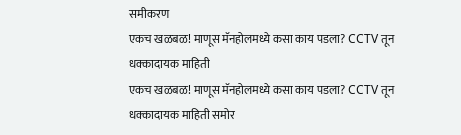समीकरण
एकच खळबळ! माणूस मॅनहोलमध्ये कसा काय पडला? CCTV तून धक्कादायक माहिती
एकच खळबळ! माणूस मॅनहोलमध्ये कसा काय पडला? CCTV तून धक्कादायक माहिती समोर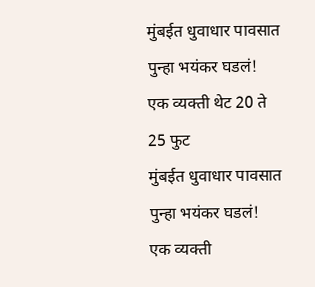मुंबईत धुवाधार पावसात पुन्हा भयंकर घडलं! एक व्यक्ती थेट 20 ते 25 फुट
मुंबईत धुवाधार पावसात पुन्हा भयंकर घडलं! एक व्यक्ती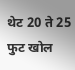थेट 20 ते 25 फुट खोल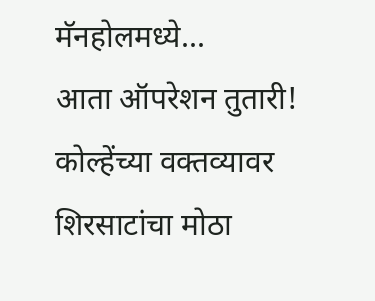मॅनहोलमध्ये...
आता ऑपरेशन तुतारी! कोल्हेंच्या वक्तव्यावर शिरसाटांचा मोठा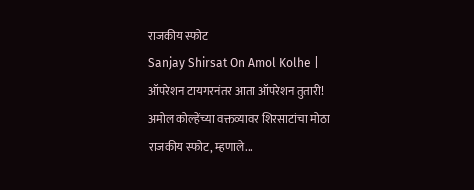राजकीय स्फोट
Sanjay Shirsat On Amol Kolhe | ऑपरेशन टायगरनंतर आता ऑपरेशन तुतारी! अमोल कोल्हेंच्या वक्तव्यावर शिरसाटांचा मोठा राजकीय स्फोट, म्हणाले...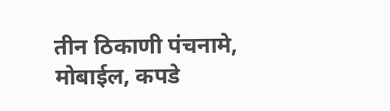तीन ठिकाणी पंचनामे, मोबाईल, कपडे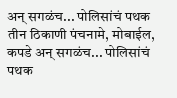अन् सगळंच... पोलिसांचं पथक
तीन ठिकाणी पंचनामे, मोबाईल, कपडे अन् सगळंच... पोलिसांचं पथक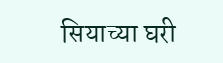सियाच्या घरी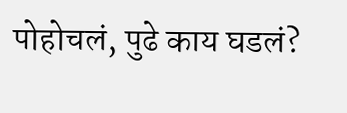पोहोचलं, पुढे काय घडलं?